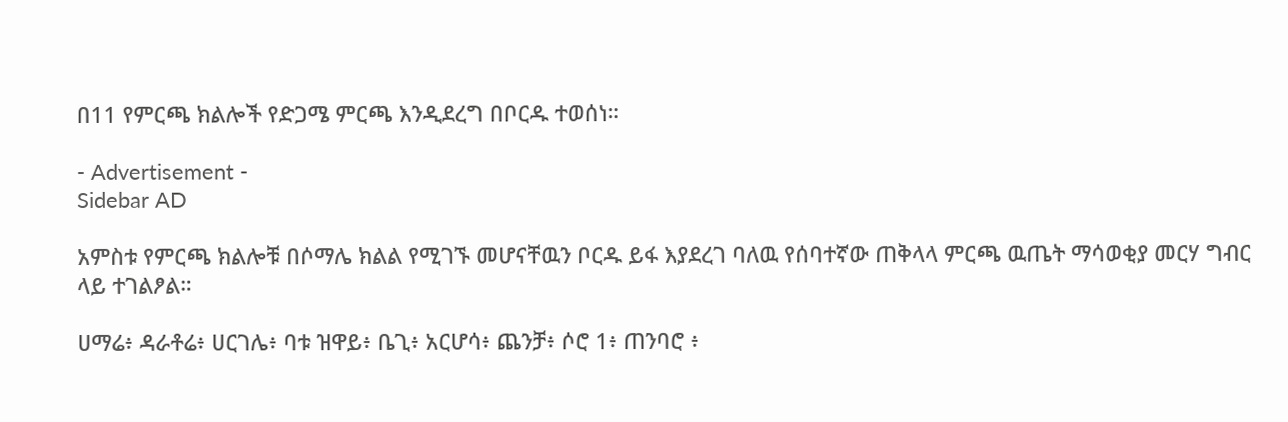በ11 የምርጫ ክልሎች የድጋሜ ምርጫ እንዲደረግ በቦርዱ ተወሰነ።

- Advertisement -
Sidebar AD

አምስቱ የምርጫ ክልሎቹ በሶማሌ ክልል የሚገኙ መሆናቸዉን ቦርዱ ይፋ እያደረገ ባለዉ የሰባተኛው ጠቅላላ ምርጫ ዉጤት ማሳወቂያ መርሃ ግብር ላይ ተገልፆል።

ሀማሬ፥ ዳራቶሬ፥ ሀርገሌ፥ ባቱ ዝዋይ፥ ቤጊ፥ አርሆሳ፥ ጨንቻ፥ ሶሮ 1፥ ጠንባሮ ፥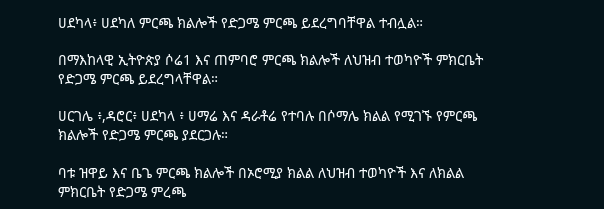ሀደካላ፥ ሀደካለ ምርጫ ክልሎች የድጋሜ ምርጫ ይደረግባቸዋል ተብሏል።

በማእከላዊ ኢትዮጵያ ሶሬ1 እና ጠምባሮ ምርጫ ክልሎች ለህዝብ ተወካዮች ምክርቤት የድጋሜ ምርጫ ይደረግላቸዋል።

ሀርገሌ ፥,ዳሮር፥ ሀደካላ ፥ ሀማሬ እና ዳራቶሬ የተባሉ በሶማሌ ክልል የሚገኙ የምርጫ ክልሎች የድጋሜ ምርጫ ያደርጋሉ።

ባቱ ዝዋይ እና ቤጌ ምርጫ ክልሎች በኦሮሚያ ክልል ለህዝብ ተወካዮች እና ለክልል ምክርቤት የድጋሜ ምረጫ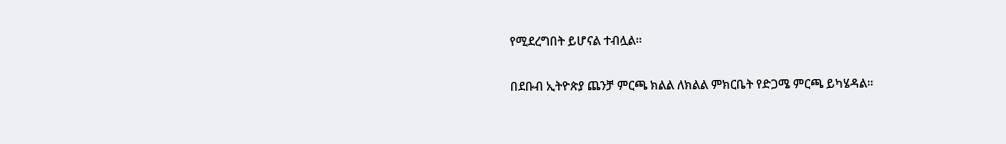የሚደረግበት ይሆናል ተብሏል።

በደቡብ ኢትዮጵያ ጨንቻ ምርጫ ክልል ለክልል ምክርቤት የድጋሜ ምርጫ ይካሄዳል።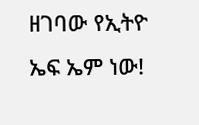ዘገባው የኢትዮ ኤፍ ኤም ነው!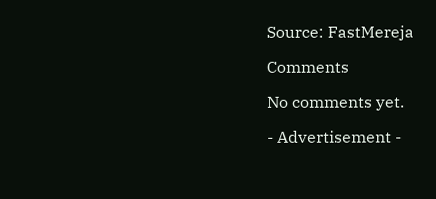Source: FastMereja

Comments

No comments yet.

- Advertisement -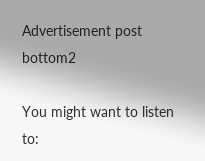Advertisement post bottom2

You might want to listen to: